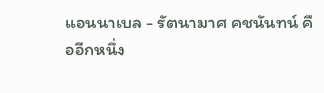แอนนาเบล - รัตนามาศ คชนันทน์ คืออีกหนึ่ง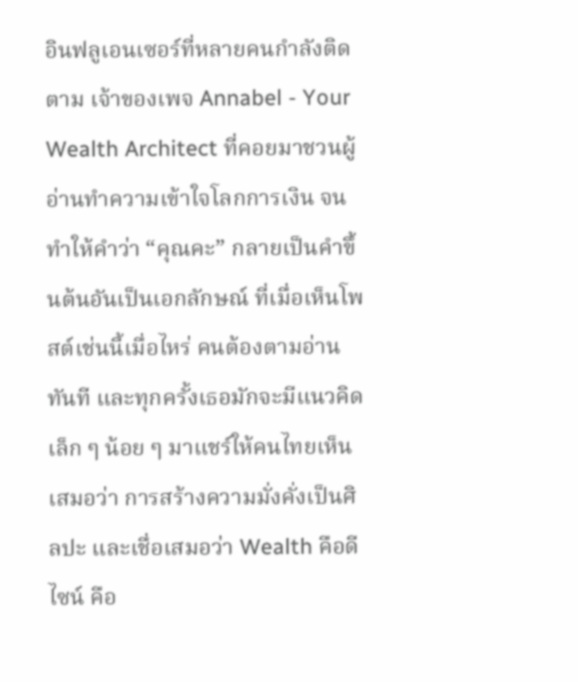อินฟลูเอนเซอร์ที่หลายคนกำลังติดตาม เจ้าของเพจ Annabel - Your Wealth Architect ที่คอยมาชวนผู้อ่านทำความเข้าใจโลกการเงิน จนทำให้คำว่า “คุณคะ” กลายเป็นคำขึ้นต้นอันเป็นเอกลักษณ์ ที่เมื่อเห็นโพสต์เช่นนี้เมื่อไหร่ คนต้องตามอ่านทันที และทุกครั้งเธอมักจะมีแนวคิดเล็ก ๆ น้อย ๆ มาแชร์ให้คนไทยเห็นเสมอว่า การสร้างความมั่งคั่งเป็นศิลปะ และเชื่อเสมอว่า Wealth คือดีไซน์ คือ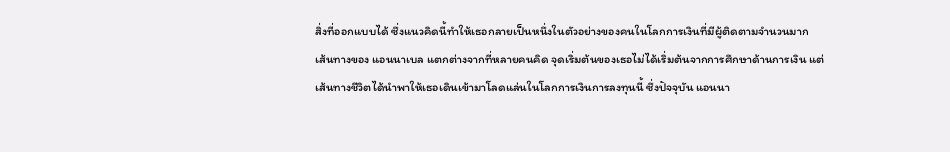สิ่งที่ออกแบบได้ ซึ่งแนวคิดนี้ทำให้เธอกลายเป็นหนึ่งในตัวอย่างของคนในโลกการเงินที่มีผู้ติดตามจำนวนมาก
เส้นทางของ แอนนาเบล แตกต่างจากที่หลายคนคิด จุดเริ่มต้นของเธอไม่ได้เริ่มต้นจากการศึกษาด้านการเงิน แต่เส้นทางชีวิตได้นำพาให้เธอเดินเข้ามาโลดแล่นในโลกการเงินการลงทุนนี้ ซึ่งปัจจุบัน แอนนา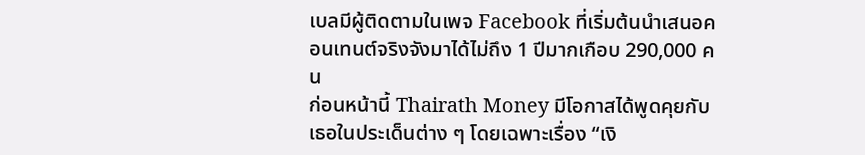เบลมีผู้ติดตามในเพจ Facebook ที่เริ่มต้นนำเสนอคอนเทนต์จริงจังมาได้ไม่ถึง 1 ปีมากเกือบ 290,000 คน
ก่อนหน้านี้ Thairath Money มีโอกาสได้พูดคุยกับเธอในประเด็นต่าง ๆ โดยเฉพาะเรื่อง “เงิ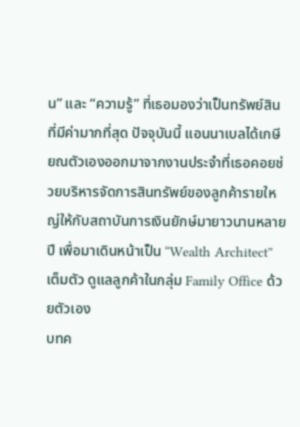น” และ “ความรู้” ที่เธอมองว่าเป็นทรัพย์สินที่มีค่ามากที่สุด ปัจจุบันนี้ แอนนาเบลได้เกษียณตัวเองออกมาจากงานประจำที่เธอคอยช่วยบริหารจัดการสินทรัพย์ของลูกค้ารายใหญ่ให้กับสถาบันการเงินยักษ์มายาวนานหลายปี เพื่อมาเดินหน้าเป็น “Wealth Architect” เต็มตัว ดูแลลูกค้าในกลุ่ม Family Office ด้วยตัวเอง
บทค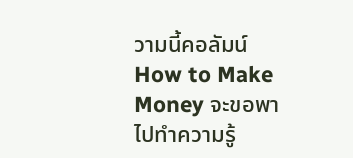วามนี้คอลัมน์ How to Make Money จะขอพาไปทำความรู้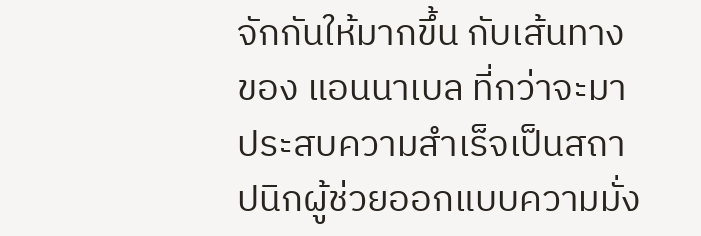จักกันให้มากขึ้น กับเส้นทางของ แอนนาเบล ที่กว่าจะมาประสบความสำเร็จเป็นสถาปนิกผู้ช่วยออกแบบความมั่ง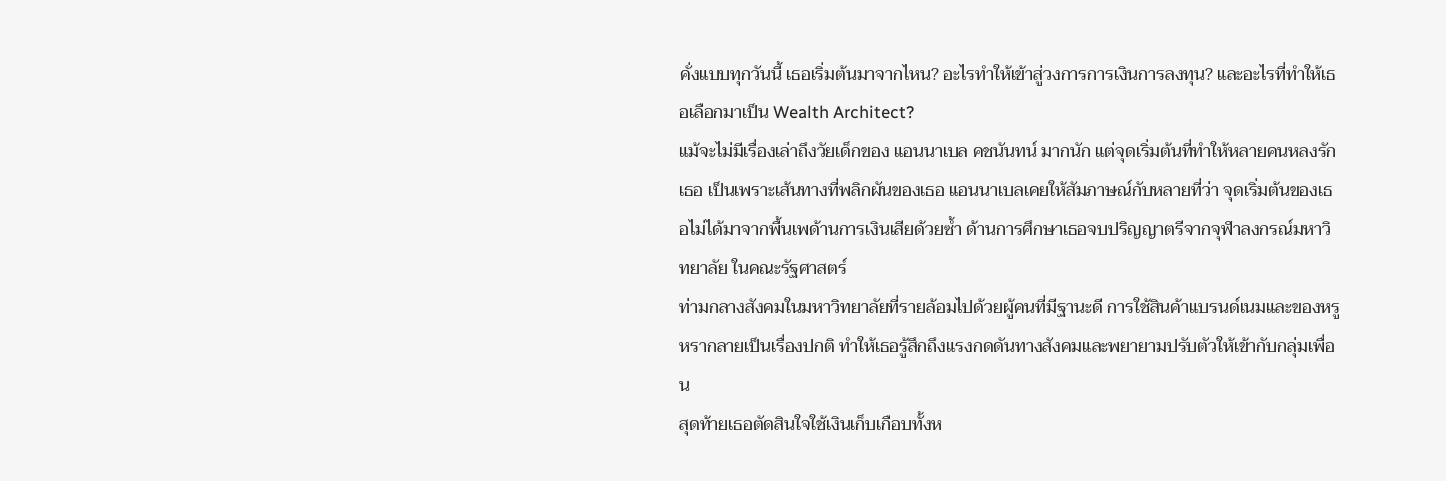คั่งแบบทุกวันนี้ เธอเริ่มต้นมาจากไหน? อะไรทำให้เข้าสู่วงการการเงินการลงทุน? และอะไรที่ทำให้เธอเลือกมาเป็น Wealth Architect?
แม้จะไม่มีเรื่องเล่าถึงวัยเด็กของ แอนนาเบล คชนันทน์ มากนัก แต่จุดเริ่มต้นที่ทำให้หลายคนหลงรักเธอ เป็นเพราะเส้นทางที่พลิกผันของเธอ แอนนาเบลเคยให้สัมภาษณ์กับหลายที่ว่า จุดเริ่มต้นของเธอไม่ได้มาจากพื้นเพด้านการเงินเสียด้วยซ้ำ ด้านการศึกษาเธอจบปริญญาตรีจากจุฬาลงกรณ์มหาวิทยาลัย ในคณะรัฐศาสตร์
ท่ามกลางสังคมในมหาวิทยาลัยที่รายล้อมไปด้วยผู้คนที่มีฐานะดี การใช้สินค้าแบรนด์เนมและของหรูหรากลายเป็นเรื่องปกติ ทำให้เธอรู้สึกถึงแรงกดดันทางสังคมและพยายามปรับตัวให้เข้ากับกลุ่มเพื่อน
สุดท้ายเธอตัดสินใจใช้เงินเก็บเกือบทั้งห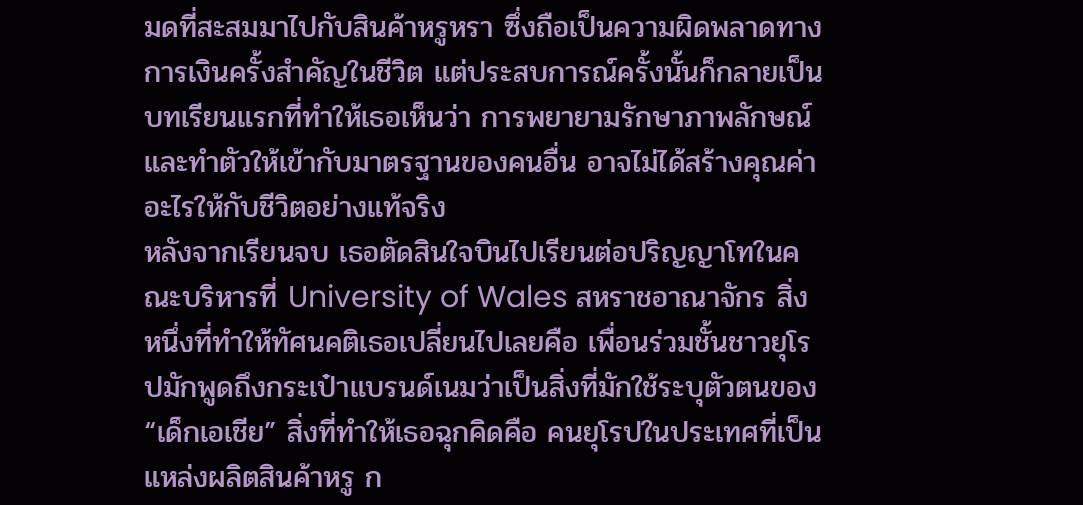มดที่สะสมมาไปกับสินค้าหรูหรา ซึ่งถือเป็นความผิดพลาดทางการเงินครั้งสำคัญในชีวิต แต่ประสบการณ์ครั้งนั้นก็กลายเป็นบทเรียนแรกที่ทำให้เธอเห็นว่า การพยายามรักษาภาพลักษณ์และทำตัวให้เข้ากับมาตรฐานของคนอื่น อาจไม่ได้สร้างคุณค่าอะไรให้กับชีวิตอย่างแท้จริง
หลังจากเรียนจบ เธอตัดสินใจบินไปเรียนต่อปริญญาโทในคณะบริหารที่ University of Wales สหราชอาณาจักร สิ่งหนึ่งที่ทำให้ทัศนคติเธอเปลี่ยนไปเลยคือ เพื่อนร่วมชั้นชาวยุโรปมักพูดถึงกระเป๋าแบรนด์เนมว่าเป็นสิ่งที่มักใช้ระบุตัวตนของ “เด็กเอเชีย” สิ่งที่ทำให้เธอฉุกคิดคือ คนยุโรปในประเทศที่เป็นแหล่งผลิตสินค้าหรู ก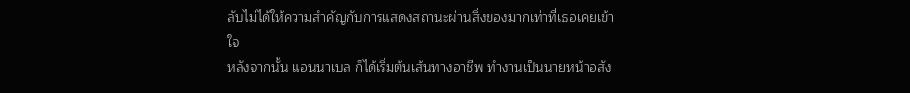ลับไม่ได้ให้ความสำคัญกับการแสดงสถานะผ่านสิ่งของมากเท่าที่เธอเคยเข้าใจ
หลังจากนั้น แอนนาเบล ก็ได้เริ่มต้นเส้นทางอาชีพ ทำงานเป็นนายหน้าอสัง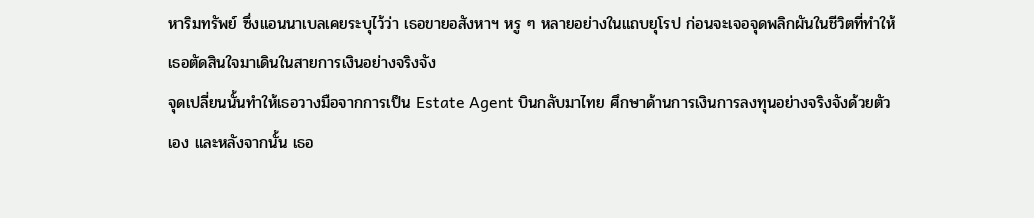หาริมทรัพย์ ซึ่งแอนนาเบลเคยระบุไว้ว่า เธอขายอสังหาฯ หรู ๆ หลายอย่างในแถบยุโรป ก่อนจะเจอจุดพลิกผันในชีวิตที่ทำให้เธอตัดสินใจมาเดินในสายการเงินอย่างจริงจัง
จุดเปลี่ยนนั้นทำให้เธอวางมือจากการเป็น Estate Agent บินกลับมาไทย ศึกษาด้านการเงินการลงทุนอย่างจริงจังด้วยตัวเอง และหลังจากนั้น เธอ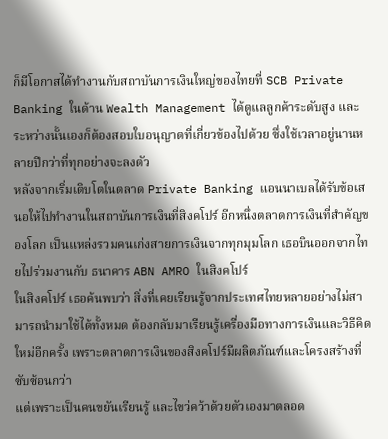ก็มีโอกาสได้ทำงานกับสถาบันการเงินใหญ่ของไทยที่ SCB Private Banking ในด้าน Wealth Management ได้ดูแลลูกค้าระดับสูง และระหว่างนั้นเองก็ต้องสอบใบอนุญาตที่เกี่ยวข้องไปด้วย ซึ่งใช้เวลาอยู่นานหลายปีกว่าที่ทุกอย่างจะลงตัว
หลังจากเริ่มเติบโตในตลาด Private Banking แอนนาเบลได้รับข้อเสนอให้ไปทำงานในสถาบันการเงินที่สิงคโปร์ อีกหนึ่งตลาดการเงินที่สำคัญของโลก เป็นแหล่งรวมคนเก่งสายการเงินจากทุกมุมโลก เธอบินออกจากไทยไปร่วมงานกับ ธนาคาร ABN AMRO ในสิงคโปร์
ในสิงคโปร์ เธอค้นพบว่า สิ่งที่เคยเรียนรู้จากประเทศไทยหลายอย่างไม่สามารถนำมาใช้ได้ทั้งหมด ต้องกลับมาเรียนรู้เครื่องมือทางการเงินและวิธีคิดใหม่อีกครั้ง เพราะตลาดการเงินของสิงคโปร์มีผลิตภัณฑ์และโครงสร้างที่ซับซ้อนกว่า
แต่เพราะเป็นคนขยันเรียนรู้ และไขว่คว้าด้วยตัวเองมาตลอด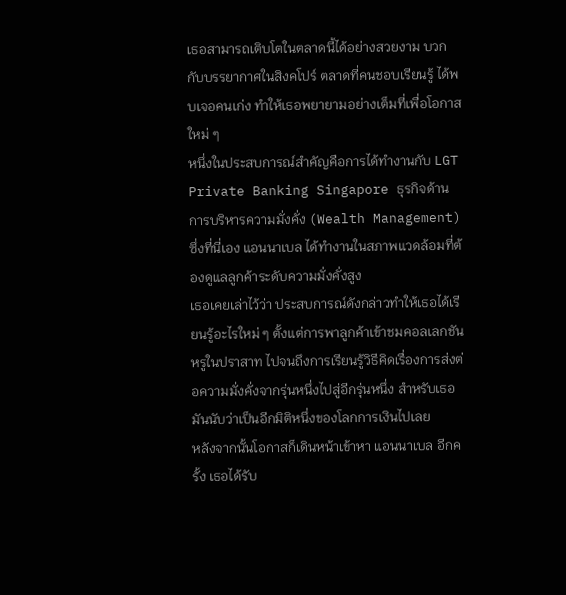เธอสามารถเติบโตในตลาดนี้ได้อย่างสวยงาม บวกกับบรรยากาศในสิงคโปร์ ตลาดที่คนชอบเรียนรู้ ได้พบเจอคนเก่ง ทำให้เธอพยายามอย่างเต็มที่เพื่อโอกาสใหม่ ๆ
หนึ่งในประสบการณ์สำคัญคือการได้ทำงานกับ LGT Private Banking Singapore ธุรกิจด้านการบริหารความมั่งคั่ง (Wealth Management) ซึ่งที่นี่เอง แอนนาเบล ได้ทำงานในสภาพแวดล้อมที่ต้องดูแลลูกค้าระดับความมั่งคั่งสูง
เธอเคยเล่าไว้ว่า ประสบการณ์ดังกล่าวทำให้เธอได้เรียนรู้อะไรใหม่ ๆ ตั้งแต่การพาลูกค้าเข้าชมคอลเลกชันหรูในปราสาท ไปจนถึงการเรียนรู้วิธีคิดเรื่องการส่งต่อความมั่งคั่งจากรุ่นหนึ่งไปสู่อีกรุ่นหนึ่ง สำหรับเธอมันนับว่าเป็นอีกมิติหนึ่งของโลกการเงินไปเลย
หลังจากนั้นโอกาสก็เดินหน้าเข้าหา แอนนาเบล อีกครั้ง เธอได้รับ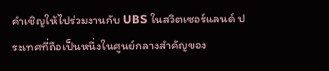คำเชิญให้ไปร่วมงานกับ UBS ในสวิตเซอร์แลนด์ ประเทศที่ถือเป็นหนึ่งในศูนย์กลางสำคัญของ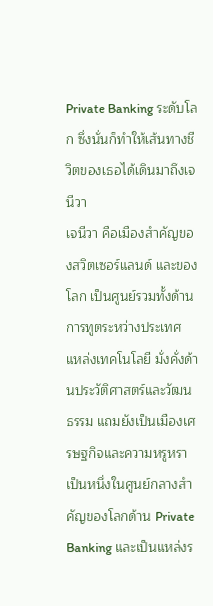Private Banking ระดับโลก ซึ่งนั่นก็ทำให้เส้นทางชีวิตของเธอได้เดินมาถึงเจนีวา
เจนีวา คือเมืองสำคัญของสวิตเซอร์แลนด์ และของโลก เป็นศูนย์รวมทั้งด้านการทูตระหว่างประเทศ แหล่งเทคโนโลยี มั่งคั่งด้านประวัติศาสตร์และวัฒนธรรม แถมยังเป็นเมืองเศรษฐกิจและความหรูหรา เป็นหนึ่งในศูนย์กลางสำคัญของโลกด้าน Private Banking และเป็นแหล่งร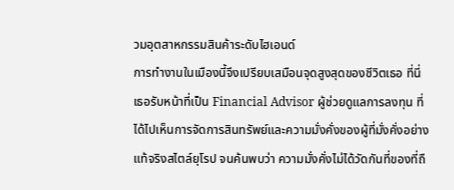วมอุตสาหกรรมสินค้าระดับไฮเอนด์
การทำงานในเมืองนี้จึงเปรียบเสมือนจุดสูงสุดของชีวิตเธอ ที่นี่เธอรับหน้าที่เป็น Financial Advisor ผู้ช่วยดูแลการลงทุน ที่ได้ไปเห็นการจัดการสินทรัพย์และความมั่งคั่งของผู้ที่มั่งคั่งอย่างแท้จริงสไตล์ยุโรป จนค้นพบว่า ความมั่งคั่งไม่ได้วัดกันที่ของที่ถื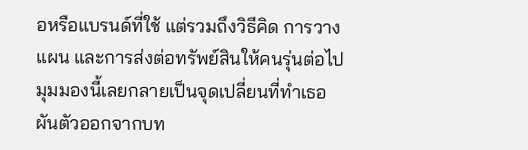อหรือแบรนด์ที่ใช้ แต่รวมถึงวิธีคิด การวางแผน และการส่งต่อทรัพย์สินให้คนรุ่นต่อไป
มุมมองนี้เลยกลายเป็นจุดเปลี่ยนที่ทำเธอผันตัวออกจากบท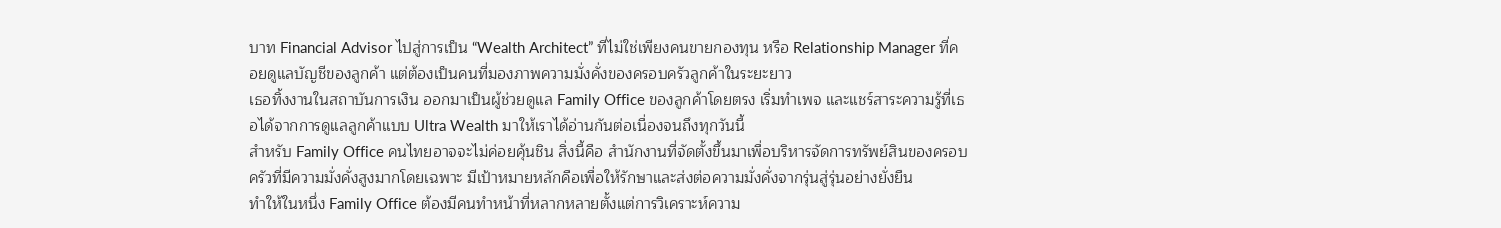บาท Financial Advisor ไปสู่การเป็น “Wealth Architect” ที่ไม่ใช่เพียงคนขายกองทุน หรือ Relationship Manager ที่คอยดูแลบัญชีของลูกค้า แต่ต้องเป็นคนที่มองภาพความมั่งคั่งของครอบครัวลูกค้าในระยะยาว
เธอทิ้งงานในสถาบันการเงิน ออกมาเป็นผู้ช่วยดูแล Family Office ของลูกค้าโดยตรง เริ่มทำเพจ และแชร์สาระความรู้ที่เธอได้จากการดูแลลูกค้าแบบ Ultra Wealth มาให้เราได้อ่านกันต่อเนื่องจนถึงทุกวันนี้
สำหรับ Family Office คนไทยอาจจะไม่ค่อยคุ้นชิน สิ่งนี้คือ สำนักงานที่จัดตั้งขึ้นมาเพื่อบริหารจัดการทรัพย์สินของครอบครัวที่มีความมั่งคั่งสูงมากโดยเฉพาะ มีเป้าหมายหลักคือเพื่อให้รักษาและส่งต่อความมั่งคั่งจากรุ่นสู่รุ่นอย่างยั่งยืน
ทำให้ในหนึ่ง Family Office ต้องมีคนทำหน้าที่หลากหลายตั้งแต่การวิเคราะห์ความ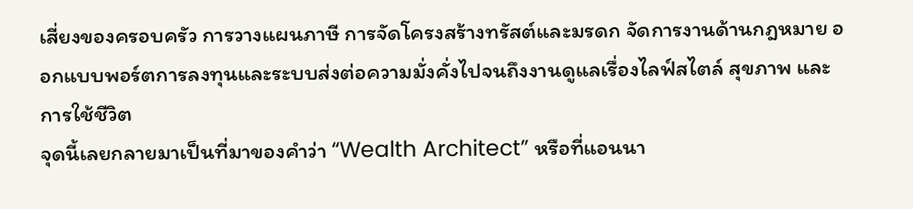เสี่ยงของครอบครัว การวางแผนภาษี การจัดโครงสร้างทรัสต์และมรดก จัดการงานด้านกฎหมาย ออกแบบพอร์ตการลงทุนและระบบส่งต่อความมั่งคั่งไปจนถึงงานดูแลเรื่องไลฟ์สไตล์ สุขภาพ และการใช้ชีวิต
จุดนี้เลยกลายมาเป็นที่มาของคำว่า “Wealth Architect” หรือที่แอนนา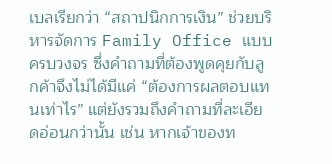เบลเรียกว่า “สถาปนิกการเงิน” ช่วยบริหารจัดการ Family Office แบบครบวงจร ซึ่งคำถามที่ต้องพูดคุยกับลูกค้าจึงไม่ได้มีแค่ “ต้องการผลตอบแทนเท่าไร” แต่ยังรวมถึงคำถามที่ละเอียดอ่อนกว่านั้น เช่น หากเจ้าของท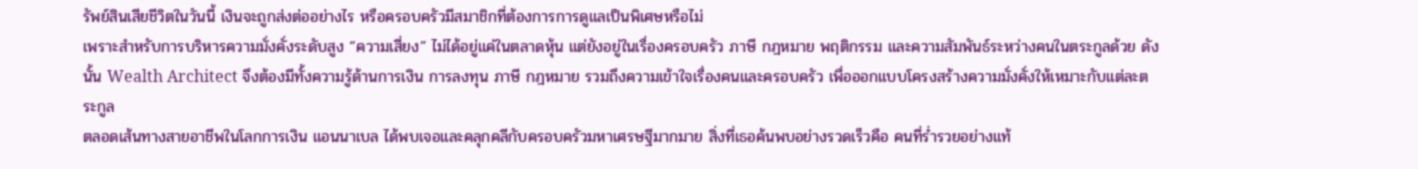รัพย์สินเสียชีวิตในวันนี้ เงินจะถูกส่งต่ออย่างไร หรือครอบครัวมีสมาชิกที่ต้องการการดูแลเป็นพิเศษหรือไม่
เพราะสำหรับการบริหารความมั่งคั่งระดับสูง “ความเสี่ยง” ไม่ได้อยู่แค่ในตลาดหุ้น แต่ยังอยู่ในเรื่องครอบครัว ภาษี กฎหมาย พฤติกรรม และความสัมพันธ์ระหว่างคนในตระกูลด้วย ดังนั้น Wealth Architect จึงต้องมีทั้งความรู้ด้านการเงิน การลงทุน ภาษี กฎหมาย รวมถึงความเข้าใจเรื่องคนและครอบครัว เพื่อออกแบบโครงสร้างความมั่งคั่งให้เหมาะกับแต่ละตระกูล
ตลอดเส้นทางสายอาชีพในโลกการเงิน แอนนาเบล ได้พบเจอและคลุกคลีกับครอบครัวมหาเศรษฐีมากมาย สิ่งที่เธอค้นพบอย่างรวดเร็วคือ คนที่ร่ำรวยอย่างแท้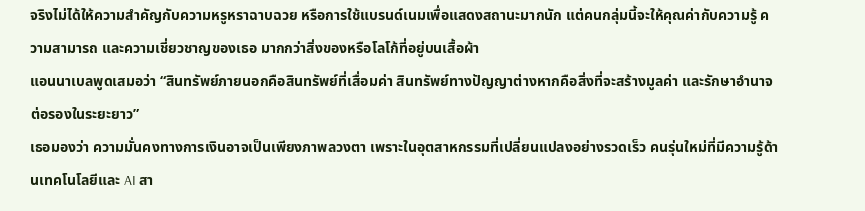จริงไม่ได้ให้ความสำคัญกับความหรูหราฉาบฉวย หรือการใช้แบรนด์เนมเพื่อแสดงสถานะมากนัก แต่คนกลุ่มนี้จะให้คุณค่ากับความรู้ ความสามารถ และความเชี่ยวชาญของเธอ มากกว่าสิ่งของหรือโลโก้ที่อยู่บนเสื้อผ้า
แอนนาเบลพูดเสมอว่า “สินทรัพย์ภายนอกคือสินทรัพย์ที่เสื่อมค่า สินทรัพย์ทางปัญญาต่างหากคือสิ่งที่จะสร้างมูลค่า และรักษาอำนาจต่อรองในระยะยาว”
เธอมองว่า ความมั่นคงทางการเงินอาจเป็นเพียงภาพลวงตา เพราะในอุตสาหกรรมที่เปลี่ยนแปลงอย่างรวดเร็ว คนรุ่นใหม่ที่มีความรู้ด้านเทคโนโลยีและ AI สา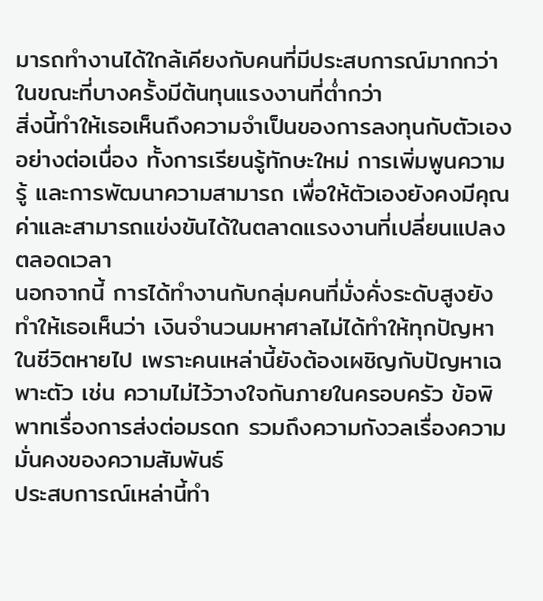มารถทำงานได้ใกล้เคียงกับคนที่มีประสบการณ์มากกว่า ในขณะที่บางครั้งมีต้นทุนแรงงานที่ต่ำกว่า
สิ่งนี้ทำให้เธอเห็นถึงความจำเป็นของการลงทุนกับตัวเองอย่างต่อเนื่อง ทั้งการเรียนรู้ทักษะใหม่ การเพิ่มพูนความรู้ และการพัฒนาความสามารถ เพื่อให้ตัวเองยังคงมีคุณค่าและสามารถแข่งขันได้ในตลาดแรงงานที่เปลี่ยนแปลงตลอดเวลา
นอกจากนี้ การได้ทำงานกับกลุ่มคนที่มั่งคั่งระดับสูงยังทำให้เธอเห็นว่า เงินจำนวนมหาศาลไม่ได้ทำให้ทุกปัญหาในชีวิตหายไป เพราะคนเหล่านี้ยังต้องเผชิญกับปัญหาเฉพาะตัว เช่น ความไม่ไว้วางใจกันภายในครอบครัว ข้อพิพาทเรื่องการส่งต่อมรดก รวมถึงความกังวลเรื่องความมั่นคงของความสัมพันธ์
ประสบการณ์เหล่านี้ทำ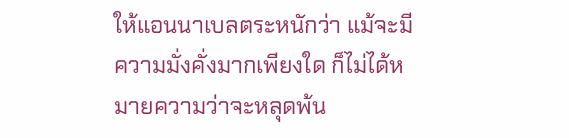ให้แอนนาเบลตระหนักว่า แม้จะมีความมั่งคั่งมากเพียงใด ก็ไม่ได้หมายความว่าจะหลุดพ้น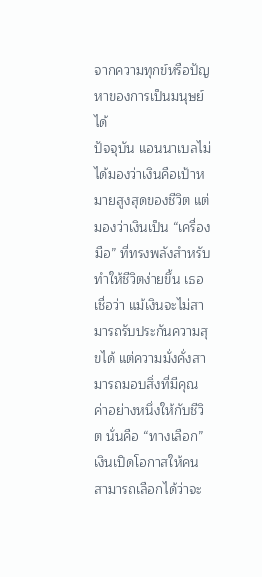จากความทุกข์หรือปัญหาของการเป็นมนุษย์ได้
ปัจจุบัน แอนนาเบลไม่ได้มองว่าเงินคือเป้าหมายสูงสุดของชีวิต แต่มองว่าเงินเป็น “เครื่องมือ” ที่ทรงพลังสำหรับทำให้ชีวิตง่ายขึ้น เธอเชื่อว่า แม้เงินจะไม่สามารถรับประกันความสุขได้ แต่ความมั่งคั่งสามารถมอบสิ่งที่มีคุณค่าอย่างหนึ่งให้กับชีวิต นั่นคือ “ทางเลือก”
เงินเปิดโอกาสให้คนสามารถเลือกได้ว่าจะ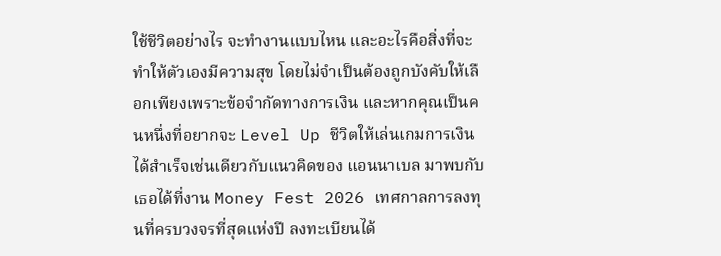ใช้ชีวิตอย่างไร จะทำงานแบบไหน และอะไรคือสิ่งที่จะทำให้ตัวเองมีความสุข โดยไม่จำเป็นต้องถูกบังคับให้เลือกเพียงเพราะข้อจำกัดทางการเงิน และหากคุณเป็นคนหนึ่งที่อยากจะ Level Up ชีวิตให้เล่นเกมการเงินได้สำเร็จเช่นเดียวกับแนวคิดของ แอนนาเบล มาพบกับเธอได้ที่งาน Money Fest 2026 เทศกาลการลงทุนที่ครบวงจรที่สุดแห่งปี ลงทะเบียนได้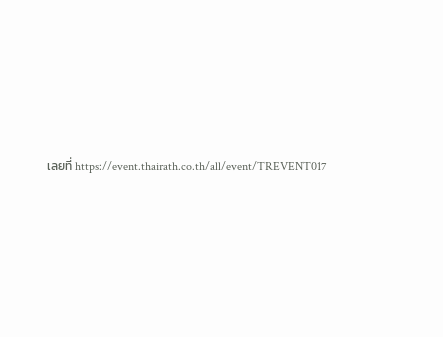เลยที่ https://event.thairath.co.th/all/event/TREVENT017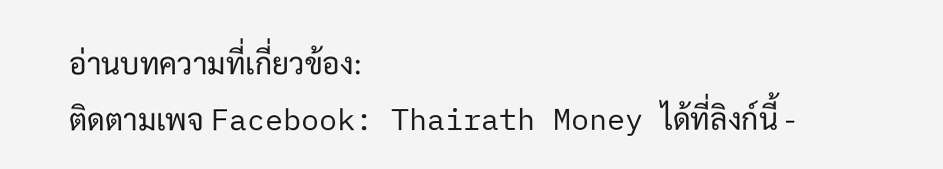อ่านบทความที่เกี่ยวข้อง:
ติดตามเพจ Facebook: Thairath Money ได้ที่ลิงก์นี้ -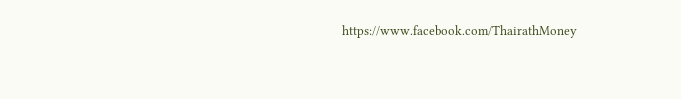https://www.facebook.com/ThairathMoney